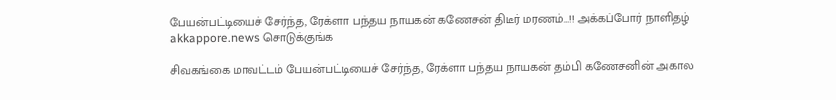பேயன்பட்டியைச் சேர்ந்த, ரேக்ளா பந்தய நாயகன் கணேசன் திடீர் மரணம்…!! அக்கப்போர் நாளிதழ் akkappore.news சொடுக்குங்க

சிவகங்கை மாவட்டம் பேயன்பட்டியைச் சேர்ந்த, ரேக்ளா பந்தய நாயகன் தம்பி கணேசனின் அகால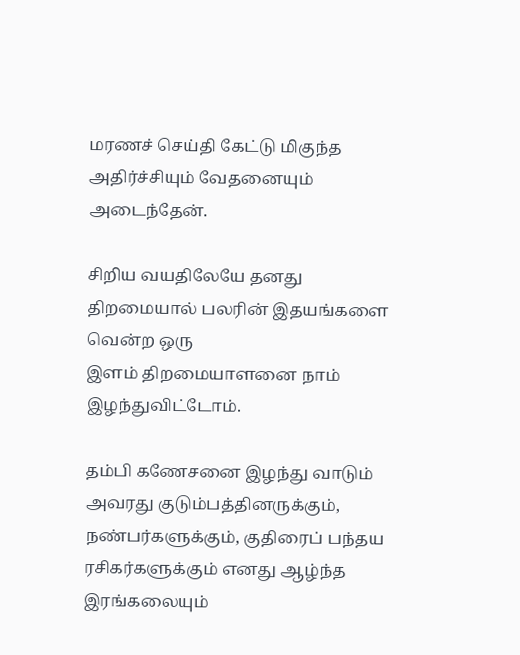மரணச் செய்தி கேட்டு மிகுந்த அதிர்ச்சியும் வேதனையும் அடைந்தேன்.

சிறிய வயதிலேயே தனது திறமையால் பலரின் இதயங்களை வென்ற ஒரு
இளம் திறமையாளனை நாம் இழந்துவிட்டோம்.

தம்பி கணேசனை இழந்து வாடும் அவரது குடும்பத்தினருக்கும், நண்பர்களுக்கும், குதிரைப் பந்தய ரசிகர்களுக்கும் எனது ஆழ்ந்த இரங்கலையும்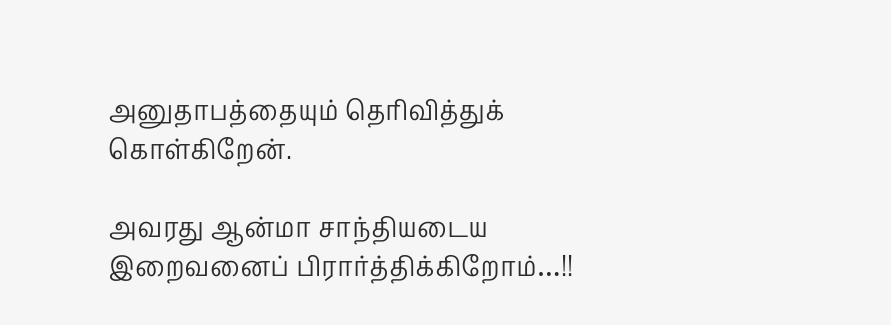அனுதாபத்தையும் தெரிவித்துக் கொள்கிறேன்.

அவரது ஆன்மா சாந்தியடைய இறைவனைப் பிரார்த்திக்கிறோம்…!!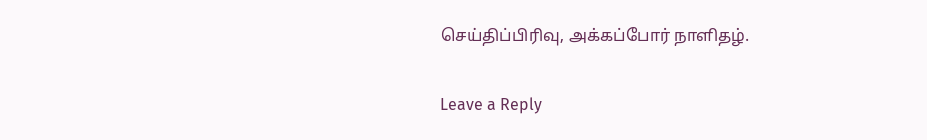செய்திப்பிரிவு, அக்கப்போர் நாளிதழ்.

Leave a Reply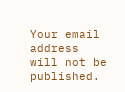Your email address will not be published.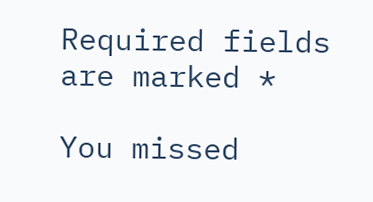Required fields are marked *

You missed